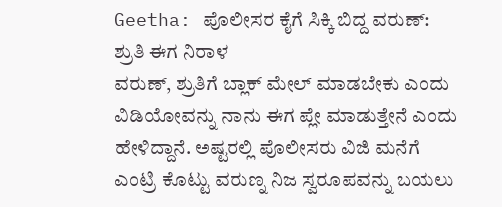Geetha: ಪೊಲೀಸರ ಕೈಗೆ ಸಿಕ್ಕಿ ಬಿದ್ದ ವರುಣ್: ಶ್ರುತಿ ಈಗ ನಿರಾಳ
ವರುಣ್, ಶ್ರುತಿಗೆ ಬ್ಲಾಕ್ ಮೇಲ್ ಮಾಡಬೇಕು ಎಂದು ವಿಡಿಯೋವನ್ನು ನಾನು ಈಗ ಪ್ಲೇ ಮಾಡುತ್ತೇನೆ ಎಂದು ಹೇಳಿದ್ದಾನೆ. ಅಷ್ಟರಲ್ಲಿ ಪೊಲೀಸರು ವಿಜಿ ಮನೆಗೆ ಎಂಟ್ರಿ ಕೊಟ್ಟು ವರುಣ್ನ ನಿಜ ಸ್ವರೂಪವನ್ನು ಬಯಲು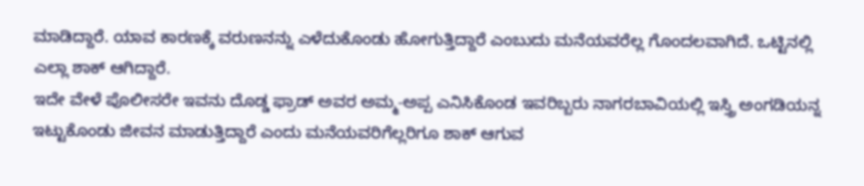ಮಾಡಿದ್ದಾರೆ. ಯಾವ ಕಾರಣಕ್ಕೆ ವರುಣನನ್ನು ಎಳೆದುಕೊಂಡು ಹೋಗುತ್ತಿದ್ದಾರೆ ಎಂಬುದು ಮನೆಯವರೆಲ್ಲ ಗೊಂದಲವಾಗಿದೆ. ಒಟ್ಟಿನಲ್ಲಿ ಎಲ್ಲಾ ಶಾಕ್ ಆಗಿದ್ದಾರೆ.
ಇದೇ ವೇಳೆ ಪೊಲೀಸರೇ ಇವನು ದೊಡ್ಡ ಫ್ರಾಡ್ ಅವರ ಅಮ್ಮ-ಅಪ್ಪ ಎನಿಸಿಕೊಂಡ ಇವರಿಬ್ಬರು ನಾಗರಬಾವಿಯಲ್ಲಿ ಇಸ್ತ್ರಿ ಅಂಗಡಿಯನ್ನ ಇಟ್ಟುಕೊಂಡು ಜೀವನ ಮಾಡುತ್ತಿದ್ದಾರೆ ಎಂದು ಮನೆಯವರಿಗೆಲ್ಲರಿಗೂ ಶಾಕ್ ಆಗುವ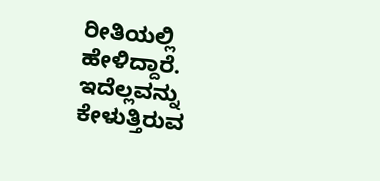ರೀತಿಯಲ್ಲಿ ಹೇಳಿದ್ದಾರೆ. ಇದೆಲ್ಲವನ್ನು ಕೇಳುತ್ತಿರುವ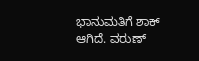ಭಾನುಮತಿಗೆ ಶಾಕ್ ಆಗಿದೆ. ವರುಣ್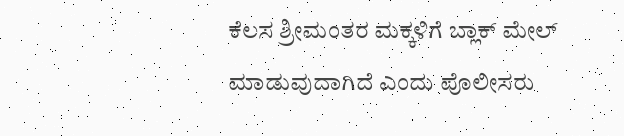ಕೆಲಸ ಶ್ರೀಮಂತರ ಮಕ್ಕಳಿಗೆ ಬ್ಲಾಕ್ ಮೇಲ್ ಮಾಡುವುದಾಗಿದೆ ಎಂದು ಪೊಲೀಸರು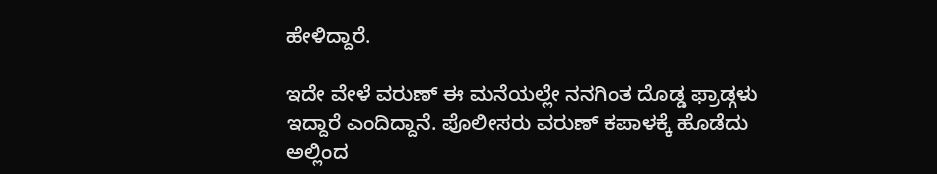ಹೇಳಿದ್ದಾರೆ.

ಇದೇ ವೇಳೆ ವರುಣ್ ಈ ಮನೆಯಲ್ಲೇ ನನಗಿಂತ ದೊಡ್ಡ ಫ್ರಾಡ್ಗಳು ಇದ್ದಾರೆ ಎಂದಿದ್ದಾನೆ. ಪೊಲೀಸರು ವರುಣ್ ಕಪಾಳಕ್ಕೆ ಹೊಡೆದು ಅಲ್ಲಿಂದ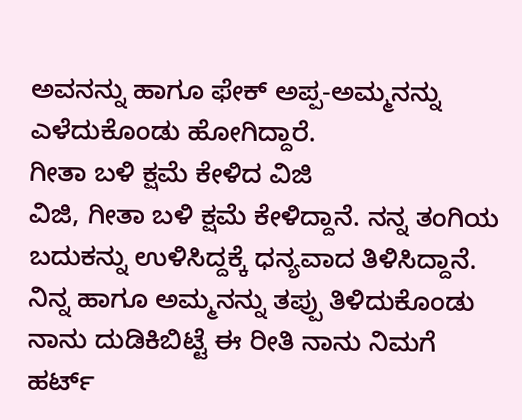ಅವನನ್ನು ಹಾಗೂ ಫೇಕ್ ಅಪ್ಪ-ಅಮ್ಮನನ್ನು ಎಳೆದುಕೊಂಡು ಹೋಗಿದ್ದಾರೆ.
ಗೀತಾ ಬಳಿ ಕ್ಷಮೆ ಕೇಳಿದ ವಿಜಿ
ವಿಜಿ, ಗೀತಾ ಬಳಿ ಕ್ಷಮೆ ಕೇಳಿದ್ದಾನೆ. ನನ್ನ ತಂಗಿಯ ಬದುಕನ್ನು ಉಳಿಸಿದ್ದಕ್ಕೆ ಧನ್ಯವಾದ ತಿಳಿಸಿದ್ದಾನೆ. ನಿನ್ನ ಹಾಗೂ ಅಮ್ಮನನ್ನು ತಪ್ಪು ತಿಳಿದುಕೊಂಡು ನಾನು ದುಡಿಕಿಬಿಟ್ಟೆ ಈ ರೀತಿ ನಾನು ನಿಮಗೆ ಹರ್ಟ್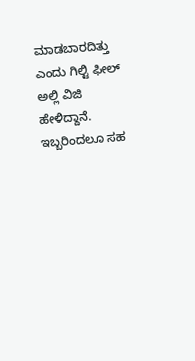ಮಾಡಬಾರದಿತ್ತು ಎಂದು ಗಿಲ್ಟಿ ಫೀಲ್ ಅಲ್ಲಿ ವಿಜಿ ಹೇಳಿದ್ದಾನೆ. ಇಬ್ಬರಿಂದಲೂ ಸಹ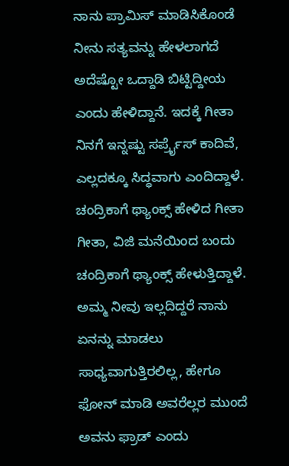ನಾನು ಪ್ರಾಮಿಸ್ ಮಾಡಿಸಿಕೊಂಡೆ ನೀನು ಸತ್ಯವನ್ನು ಹೇಳಲಾಗದೆ ಅದೆಷ್ಟೋ ಒದ್ದಾಡಿ ಬಿಟ್ಟಿದ್ದೀಯ ಎಂದು ಹೇಳಿದ್ದಾನೆ. ಇದಕ್ಕೆ ಗೀತಾ ನಿನಗೆ ಇನ್ನಷ್ಟು ಸರ್ಪ್ರೈಸ್ ಕಾದಿವೆ, ಎಲ್ಲದಕ್ಕೂ ಸಿದ್ಧವಾಗು ಎಂದಿದ್ದಾಳೆ.
ಚಂದ್ರಿಕಾಗೆ ಥ್ಯಾಂಕ್ಸ್ ಹೇಳಿದ ಗೀತಾ
ಗೀತಾ, ವಿಜಿ ಮನೆಯಿಂದ ಬಂದು ಚಂದ್ರಿಕಾಗೆ ಥ್ಯಾಂಕ್ಸ್ ಹೇಳುತ್ತಿದ್ದಾಳೆ. ಅಮ್ಮ ನೀವು ಇಲ್ಲದಿದ್ದರೆ ನಾನು ಏನನ್ನು ಮಾಡಲು ಸಾಧ್ಯವಾಗುತ್ತಿರಲಿಲ್ಲ, ಹೇಗೂ ಫೋನ್ ಮಾಡಿ ಅವರೆಲ್ಲರ ಮುಂದೆ ಅವನು ಫ್ರಾಡ್ ಎಂದು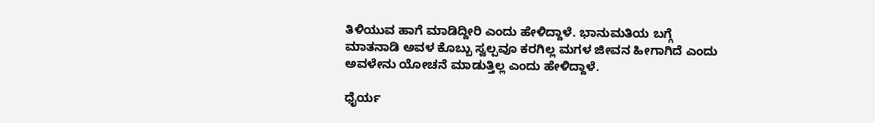ತಿಳಿಯುವ ಹಾಗೆ ಮಾಡಿದ್ದೀರಿ ಎಂದು ಹೇಳಿದ್ದಾಳೆ. ಭಾನುಮತಿಯ ಬಗ್ಗೆ ಮಾತನಾಡಿ ಅವಳ ಕೊಬ್ಬು ಸ್ವಲ್ಪವೂ ಕರಗಿಲ್ಲ ಮಗಳ ಜೀವನ ಹೀಗಾಗಿದೆ ಎಂದು ಅವಳೇನು ಯೋಚನೆ ಮಾಡುತ್ತಿಲ್ಲ ಎಂದು ಹೇಳಿದ್ದಾಳೆ.

ಧೈರ್ಯ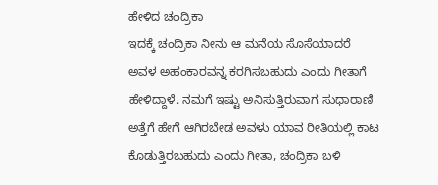ಹೇಳಿದ ಚಂದ್ರಿಕಾ
ಇದಕ್ಕೆ ಚಂದ್ರಿಕಾ ನೀನು ಆ ಮನೆಯ ಸೊಸೆಯಾದರೆ ಅವಳ ಅಹಂಕಾರವನ್ನ ಕರಗಿಸಬಹುದು ಎಂದು ಗೀತಾಗೆ ಹೇಳಿದ್ದಾಳೆ. ನಮಗೆ ಇಷ್ಟು ಅನಿಸುತ್ತಿರುವಾಗ ಸುಧಾರಾಣಿ ಅತ್ತೆಗೆ ಹೇಗೆ ಆಗಿರಬೇಡ ಅವಳು ಯಾವ ರೀತಿಯಲ್ಲಿ ಕಾಟ ಕೊಡುತ್ತಿರಬಹುದು ಎಂದು ಗೀತಾ, ಚಂದ್ರಿಕಾ ಬಳಿ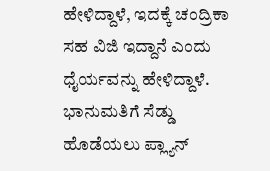ಹೇಳಿದ್ದಾಳೆ, ಇದಕ್ಕೆ ಚಂದ್ರಿಕಾ ಸಹ ವಿಜಿ ಇದ್ದಾನೆ ಎಂದು ಧೈರ್ಯವನ್ನು ಹೇಳಿದ್ದಾಳೆ.
ಭಾನುಮತಿಗೆ ಸೆಡ್ಡು ಹೊಡೆಯಲು ಪ್ಲ್ಯಾನ್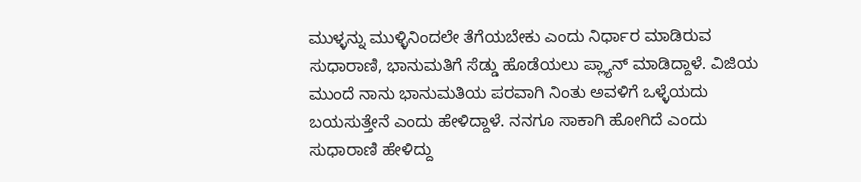ಮುಳ್ಳನ್ನು ಮುಳ್ಳಿನಿಂದಲೇ ತೆಗೆಯಬೇಕು ಎಂದು ನಿರ್ಧಾರ ಮಾಡಿರುವ ಸುಧಾರಾಣಿ, ಭಾನುಮತಿಗೆ ಸೆಡ್ಡು ಹೊಡೆಯಲು ಪ್ಲ್ಯಾನ್ ಮಾಡಿದ್ದಾಳೆ. ವಿಜಿಯ ಮುಂದೆ ನಾನು ಭಾನುಮತಿಯ ಪರವಾಗಿ ನಿಂತು ಅವಳಿಗೆ ಒಳ್ಳೆಯದು ಬಯಸುತ್ತೇನೆ ಎಂದು ಹೇಳಿದ್ದಾಳೆ. ನನಗೂ ಸಾಕಾಗಿ ಹೋಗಿದೆ ಎಂದು ಸುಧಾರಾಣಿ ಹೇಳಿದ್ದು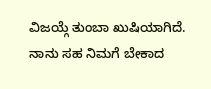ವಿಜಯ್ಗೆ ತುಂಬಾ ಖುಷಿಯಾಗಿದೆ. ನಾನು ಸಹ ನಿಮಗೆ ಬೇಕಾದ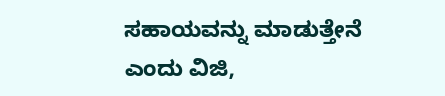ಸಹಾಯವನ್ನು ಮಾಡುತ್ತೇನೆ ಎಂದು ವಿಜಿ,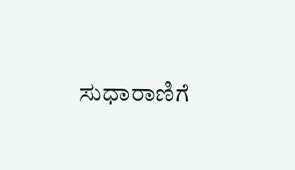ಸುಧಾರಾಣಿಗೆ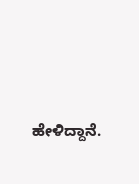ಹೇಳಿದ್ದಾನೆ.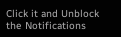Click it and Unblock the Notifications